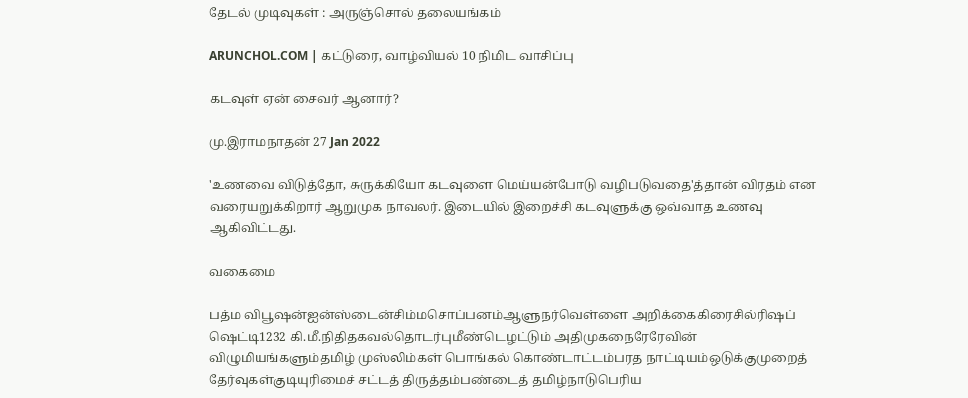தேடல் முடிவுகள் : அருஞ்சொல் தலையங்கம்

ARUNCHOL.COM | கட்டுரை, வாழ்வியல் 10 நிமிட வாசிப்பு

கடவுள் ஏன் சைவர் ஆனார்?

மு.இராமநாதன் 27 Jan 2022

'உணவை விடுத்தோ, சுருக்கியோ கடவுளை மெய்யன்போடு வழிபடுவதை'த்தான் விரதம் என வரையறுக்கிறார் ஆறுமுக நாவலர். இடையில் இறைச்சி கடவுளுக்கு ஒவ்வாத உணவு ஆகிவிட்டது.

வகைமை

பத்ம விபூஷன்ஐன்ஸ்டைன்சிம்மசொப்பனம்ஆளுநர்வெள்ளை அறிக்கைகிரைசில்ரிஷப் ஷெட்டி1232 கி.மீ.நிதிதகவல்தொடர்புமீண்டெழட்டும் அதிமுகநைரேரேவின் விழுமியங்களும்தமிழ் முஸ்லிம்கள் பொங்கல் கொண்டாட்டம்பரத நாட்டியம்ஒடுக்குமுறைத் தேர்வுகள்குடியுரிமைச் சட்டத் திருத்தம்பண்டைத் தமிழ்நாடுபெரிய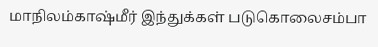மாநிலம்காஷ்மீர் இந்துக்கள் படுகொலைசம்பா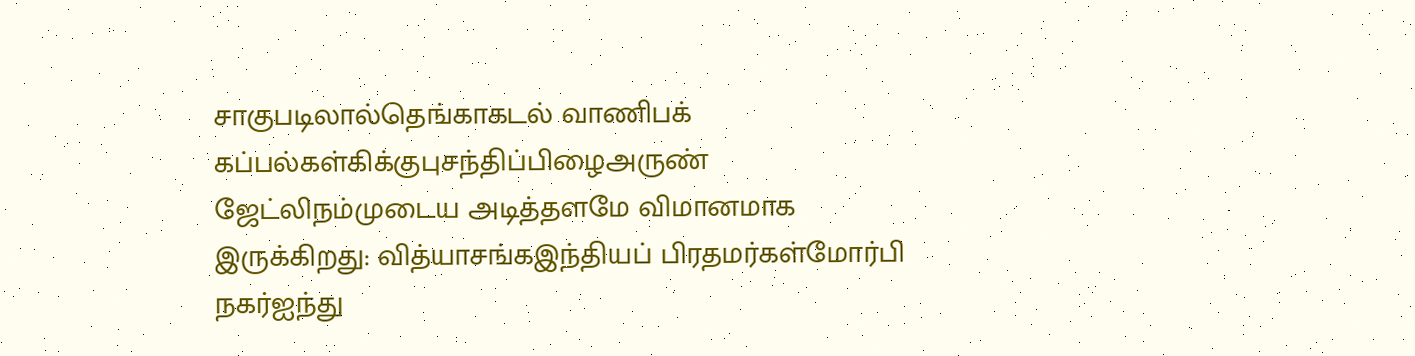சாகுபடிலால்தெங்காகடல் வாணிபக் கப்பல்கள்கிக்குபுசந்திப்பிழைஅருண் ஜேட்லிநம்முடைய அடித்தளமே விமானமாக இருக்கிறது: வித்யாசங்கஇந்தியப் பிரதமர்கள்மோர்பி நகர்ஐந்து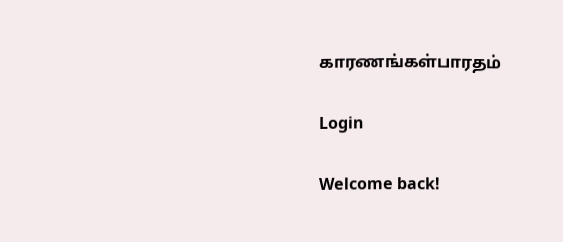காரணங்கள்பாரதம்

Login

Welcome back!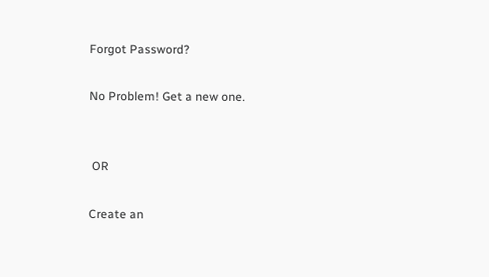Forgot Password?

No Problem! Get a new one.


 OR

Create an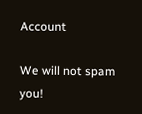Account

We will not spam you!